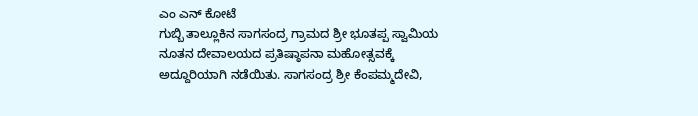ಎಂ ಎನ್ ಕೋಟೆ
ಗುಬ್ಬಿ ತಾಲ್ಲೂಕಿನ ಸಾಗಸಂದ್ರ ಗ್ರಾಮದ ಶ್ರೀ ಭೂತಪ್ಪ ಸ್ವಾಮಿಯ ನೂತನ ದೇವಾಲಯದ ಪ್ರತಿಷ್ಠಾಪನಾ ಮಹೋತ್ಸವಕ್ಕೆ ಅದ್ದೂರಿಯಾಗಿ ನಡೆಯಿತು. ಸಾಗಸಂದ್ರ ಶ್ರೀ ಕೆಂಪಮ್ಮದೇವಿ,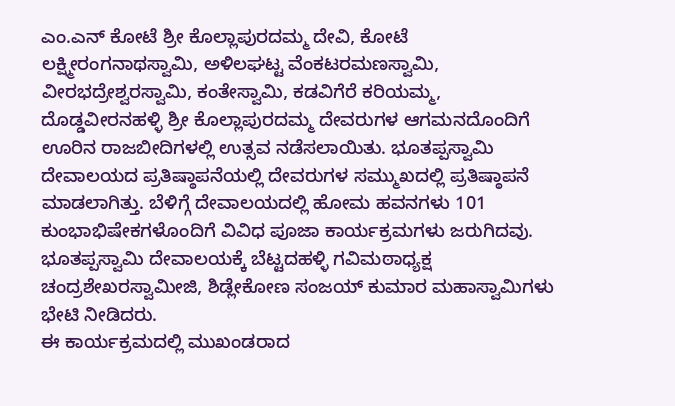ಎಂ.ಎನ್ ಕೋಟೆ ಶ್ರೀ ಕೊಲ್ಲಾಪುರದಮ್ಮ ದೇವಿ, ಕೋಟೆ ಲಕ್ಷ್ಮೀರಂಗನಾಥಸ್ವಾಮಿ, ಅಳಿಲಘಟ್ಟ ವೆಂಕಟರಮಣಸ್ವಾಮಿ, ವೀರಭದ್ರೇಶ್ವರಸ್ವಾಮಿ, ಕಂತೇಸ್ವಾಮಿ, ಕಡವಿಗೆರೆ ಕರಿಯಮ್ಮ, ದೊಡ್ಡವೀರನಹಳ್ಳಿ ಶ್ರೀ ಕೊಲ್ಲಾಪುರದಮ್ಮ ದೇವರುಗಳ ಆಗಮನದೊಂದಿಗೆ ಊರಿನ ರಾಜಬೀದಿಗಳಲ್ಲಿ ಉತ್ಸವ ನಡೆಸಲಾಯಿತು. ಭೂತಪ್ಪಸ್ವಾಮಿ ದೇವಾಲಯದ ಪ್ರತಿಷ್ಠಾಪನೆಯಲ್ಲಿ ದೇವರುಗಳ ಸಮ್ಮುಖದಲ್ಲಿ ಪ್ರತಿಷ್ಠಾಪನೆ ಮಾಡಲಾಗಿತ್ತು. ಬೆಳಿಗ್ಗೆ ದೇವಾಲಯದಲ್ಲಿ ಹೋಮ ಹವನಗಳು 101 ಕುಂಭಾಭಿಷೇಕಗಳೊಂದಿಗೆ ವಿವಿಧ ಪೂಜಾ ಕಾರ್ಯಕ್ರಮಗಳು ಜರುಗಿದವು. ಭೂತಪ್ಪಸ್ವಾಮಿ ದೇವಾಲಯಕ್ಕೆ ಬೆಟ್ಟದಹಳ್ಳಿ ಗವಿಮಠಾಧ್ಯಕ್ಷ ಚಂದ್ರಶೇಖರಸ್ವಾಮೀಜಿ, ಶಿಡ್ಲೇಕೋಣ ಸಂಜಯ್ ಕುಮಾರ ಮಹಾಸ್ವಾಮಿಗಳು ಭೇಟಿ ನೀಡಿದರು.
ಈ ಕಾರ್ಯಕ್ರಮದಲ್ಲಿ ಮುಖಂಡರಾದ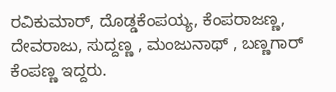ರವಿಕುಮಾರ್, ದೊಡ್ಡಕೆಂಪಯ್ಯ, ಕೆಂಪರಾಜಣ್ಣ, ದೇವರಾಜು, ಸುದ್ದಣ್ಣ , ಮಂಜುನಾಥ್ , ಬಣ್ಣಗಾರ್ ಕೆಂಪಣ್ಣ ಇದ್ದರು.